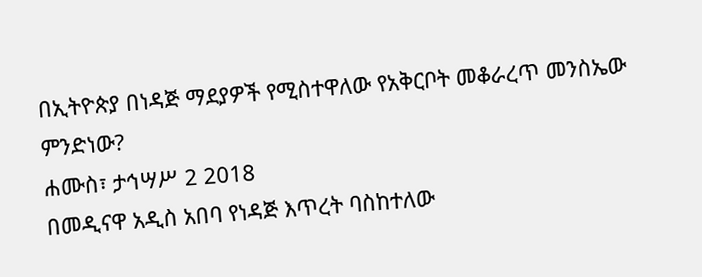በኢትዮጵያ በነዳጅ ማደያዎች የሚስተዋለው የአቅርቦት መቆራረጥ መንስኤው ምንድነው?
ሐሙስ፣ ታኅሣሥ 2 2018
በመዲናዋ አዲስ አበባ የነዳጅ እጥረት ባስከተለው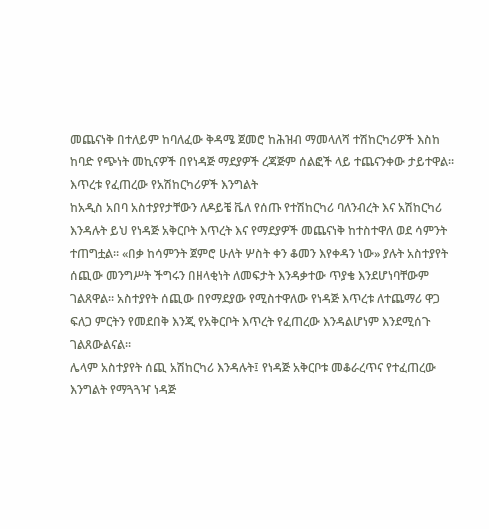መጨናነቅ በተለይም ከባለፈው ቅዳሜ ጀመሮ ከሕዝብ ማመላለሻ ተሽከርካሪዎች እስከ ከባድ የጭነት መኪናዎች በየነዳጅ ማደያዎች ረጃጅም ሰልፎች ላይ ተጨናንቀው ታይተዋል።
እጥረቱ የፈጠረው የአሽከርካሪዎች እንግልት
ከአዲስ አበባ አስተያየታቸውን ለዶይቼ ቬለ የሰጡ የተሽከርካሪ ባለንብረት እና አሽከርካሪ እንዳሉት ይህ የነዳጅ አቅርቦት እጥረት እና የማደያዎች መጨናነቅ ከተስተዋለ ወደ ሳምንት ተጠግቷል። «በቃ ከሳምንት ጀምሮ ሁለት ሦስት ቀን ቆመን እየቀዳን ነው» ያሉት አስተያየት ሰጪው መንግሥት ችግሩን በዘላቂነት ለመፍታት እንዳቃተው ጥያቄ እንደሆነባቸውም ገልጸዋል። አስተያየት ሰጪው በየማደያው የሚስተዋለው የነዳጅ እጥረቱ ለተጨማሪ ዋጋ ፍለጋ ምርትን የመደበቅ እንጂ የአቅርቦት እጥረት የፈጠረው እንዳልሆነም እንደሚሰጉ ገልጸውልናል።
ሌላም አስተያየት ሰጪ አሽከርካሪ እንዳሉት፤ የነዳጅ አቅርቦቱ መቆራረጥና የተፈጠረው እንግልት የማጓጓዣ ነዳጅ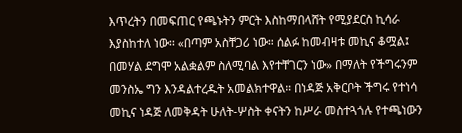እጥረትን በመፍጠር የጫኑትን ምርት እስከማበላሸት የሚያደርስ ኪሳራ እያስከተለ ነው፡፡ «በጣም አስቸጋሪ ነው። ሰልፉ ከመብዛቱ መኪና ቆሟል፤ በመሃል ደግሞ አልቋልም ስለሚባል እየተቸገርን ነው» በማለት የችግሩንም መንስኤ ግን እንዳልተረዱት አመልክተዋል። በነዳጅ አቅርቦት ችግሩ የተነሳ መኪና ነዳጅ ለመቅዳት ሁለት-ሦስት ቀናትን ከሥራ መስተጓጎሉ የተጫነውን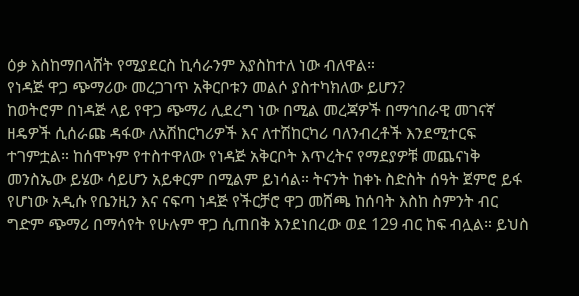ዕቃ እስከማበላሸት የሚያደርስ ኪሳራንም እያስከተለ ነው ብለዋል።
የነዳጅ ዋጋ ጭማሪው መረጋገጥ አቅርቦቱን መልሶ ያስተካክለው ይሆን?
ከወትሮም በነዳጅ ላይ የዋጋ ጭማሪ ሊደረግ ነው በሚል መረጃዎች በማኅበራዊ መገናኛ ዘዴዎች ሲሰራጩ ዳፋው ለአሽከርካሪዎች እና ለተሽከርካሪ ባለንብረቶች እንደሚተርፍ ተገምቷል። ከሰሞኑም የተስተዋለው የነዳጅ አቅርቦት እጥረትና የማደያዎቹ መጨናነቅ መንስኤው ይሄው ሳይሆን አይቀርም በሚልም ይነሳል። ትናንት ከቀኑ ስድስት ሰዓት ጀምሮ ይፋ የሆነው አዲሱ የቤንዚን እና ናፍጣ ነዳጅ የችርቻሮ ዋጋ መሸጫ ከሰባት እስከ ስምንት ብር ግድም ጭማሪ በማሳየት የሁሉም ዋጋ ሲጠበቅ እንደነበረው ወደ 129 ብር ከፍ ብሏል። ይህስ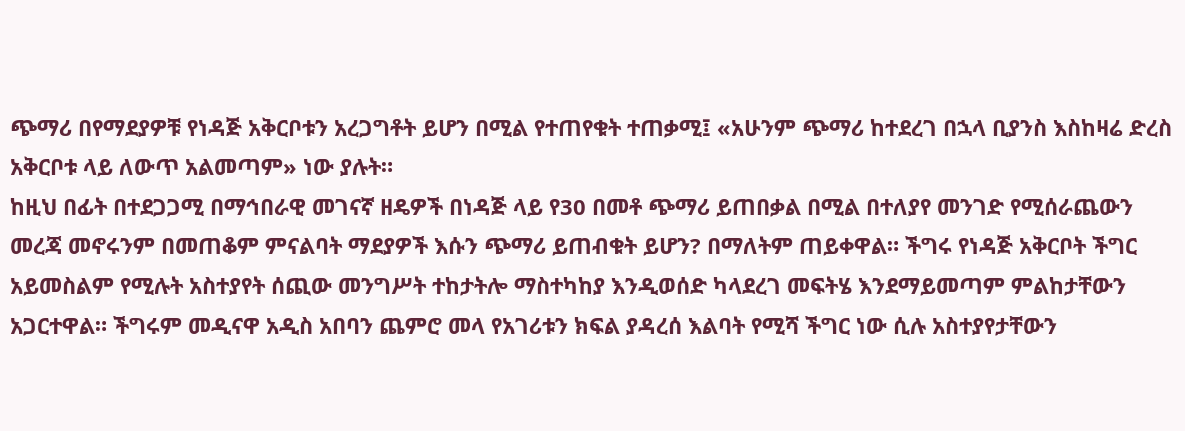ጭማሪ በየማደያዎቹ የነዳጅ አቅርቦቱን አረጋግቶት ይሆን በሚል የተጠየቁት ተጠቃሚ፤ «አሁንም ጭማሪ ከተደረገ በኋላ ቢያንስ እስከዛሬ ድረስ አቅርቦቱ ላይ ለውጥ አልመጣም» ነው ያሉት።
ከዚህ በፊት በተደጋጋሚ በማኅበራዊ መገናኛ ዘዴዎች በነዳጅ ላይ የ30 በመቶ ጭማሪ ይጠበቃል በሚል በተለያየ መንገድ የሚሰራጨውን መረጃ መኖሩንም በመጠቆም ምናልባት ማደያዎች እሱን ጭማሪ ይጠብቁት ይሆን? በማለትም ጠይቀዋል። ችግሩ የነዳጅ አቅርቦት ችግር አይመስልም የሚሉት አስተያየት ሰጪው መንግሥት ተከታትሎ ማስተካከያ እንዲወሰድ ካላደረገ መፍትሄ እንደማይመጣም ምልከታቸውን አጋርተዋል። ችግሩም መዲናዋ አዲስ አበባን ጨምሮ መላ የአገሪቱን ክፍል ያዳረሰ እልባት የሚሻ ችግር ነው ሲሉ አስተያየታቸውን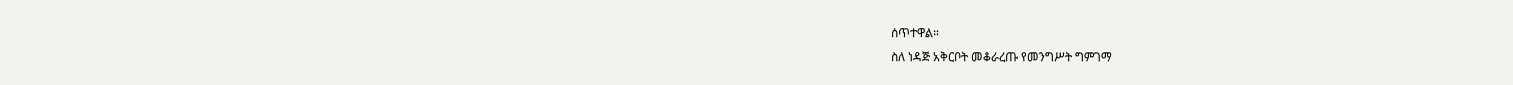ሰጥተዋል።
ስለ ነዳጅ አቅርቦት መቆራረጡ የመንግሥት ግምገማ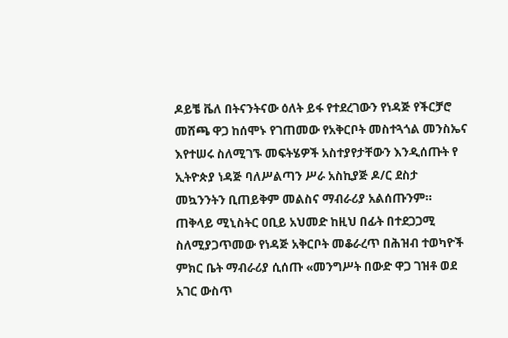ዶይቼ ቬለ በትናንትናው ዕለት ይፋ የተደረገውን የነዳጅ የችርቻሮ መሸጫ ዋጋ ከሰሞኑ የገጠመው የአቅርቦት መስተጓጎል መንስኤና እየተሠሩ ስለሚገኙ መፍትሄዎች አስተያየታቸውን እንዲሰጡት የ ኢትዮጵያ ነዳጅ ባለሥልጣን ሥራ አስኪያጅ ዶ/ር ደስታ መኳንንትን ቢጠይቅም መልስና ማብራሪያ አልሰጡንም።
ጠቅላይ ሚኒስትር ዐቢይ አህመድ ከዚህ በፊት በተደጋጋሚ ስለሚያጋጥመው የነዳጅ አቅርቦት መቆራረጥ በሕዝብ ተወካዮች ምክር ቤት ማብራሪያ ሲሰጡ «መንግሥት በውድ ዋጋ ገዝቶ ወደ አገር ውስጥ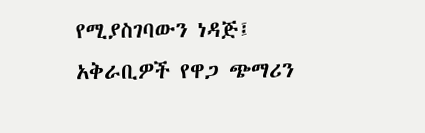የሚያስገባውን ነዳጅ፤ አቅራቢዎች የዋጋ ጭማሪን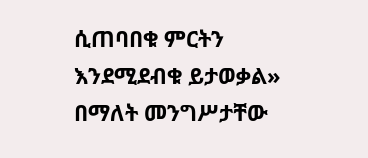ሲጠባበቁ ምርትን እንደሚደብቁ ይታወቃል» በማለት መንግሥታቸው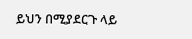ይህን በሚያደርጉ ላይ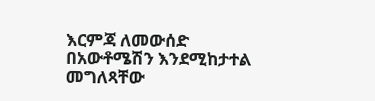እርምጃ ለመውሰድ በአውቶሜሽን እንደሚከታተል መግለጻቸው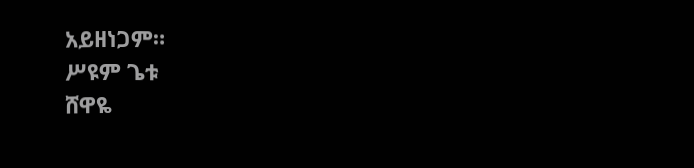አይዘነጋም።
ሥዩም ጌቱ
ሸዋዬ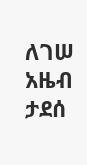ለገሠ
አዜብ ታደሰ